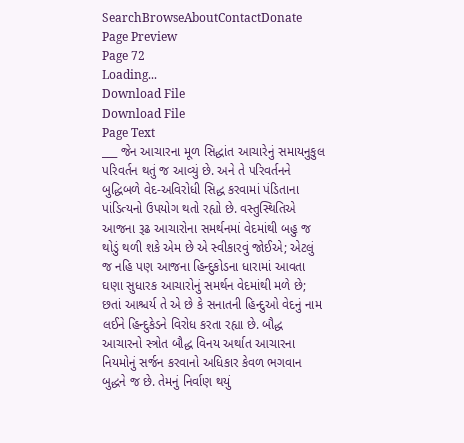SearchBrowseAboutContactDonate
Page Preview
Page 72
Loading...
Download File
Download File
Page Text
___ જેન આચારના મૂળ સિદ્ધાંત આચારેનું સમાયનુકુલ પરિવર્તન થતું જ આવ્યું છે. અને તે પરિવર્તનને બુદ્ધિબળે વેદ-અવિરોધી સિદ્ધ કરવામાં પંડિતાના પાંડિત્યનો ઉપયોગ થતો રહ્યો છે. વસ્તુસ્થિતિએ આજના રૂઢ આચારોના સમર્થનમાં વેદમાંથી બહુ જ થોડું થળી શકે એમ છે એ સ્વીકારવું જોઈએ; એટલું જ નહિ પણ આજના હિન્દુકોડના ધારામાં આવતા ઘણા સુધારક આચારોનું સમર્થન વેદમાંથી મળે છે; છતાં આશ્ચર્ય તે એ છે કે સનાતની હિન્દુઓ વેદનું નામ લઈને હિન્દુકેડને વિરોધ કરતા રહ્યા છે. બૌદ્ધ આચારનો સ્ત્રોત બૌદ્ધ વિનય અર્થાત આચારના નિયમોનું સર્જન કરવાનો અધિકાર કેવળ ભગવાન બુદ્ધને જ છે. તેમનું નિર્વાણ થયું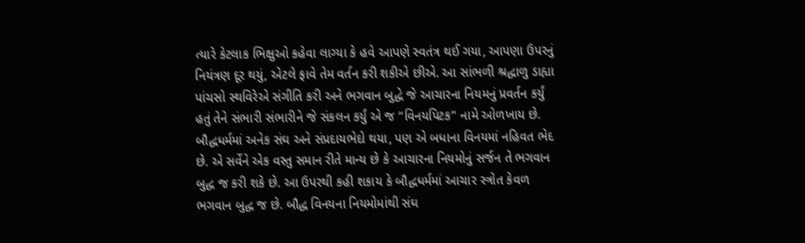ત્યારે કેટલાક ભિક્ષુઓ કહેવા લાગ્યા કે હવે આપણે સ્વતંત્ર થઈ ગયા, આપણા ઉપરનું નિયંત્રણ દૂર થયું, એટલે ફાવે તેમ વર્તન કરી શકીએ છીએ. આ સાંભળી શ્રદ્ધાળુ ડાહ્યા પાંચસો સ્થવિરેએ સંગીતિ કરી અને ભગવાન બુદ્ધે જે આચારના નિયમનું પ્રવર્તન કર્યું હતું તેને સંભારી સંભારીને જે સંકલન કર્યું એ જ “વિનયપિટક” નામે ઓળખાય છે. બૌદ્ધધર્મમાં અનેક સંઘ અને સંપ્રદાયભેદો થયા, પણ એ બધાના વિનયમાં નહિવત ભેદ છે. એ સર્વેને એક વસ્તુ સમાન રીતે માન્ય છે કે આચારના નિયમોનું સર્જન તે ભગવાન બુદ્ધ જ કરી શકે છે. આ ઉપરથી કહી શકાય કે બૌદ્ધધર્મમાં આચાર સ્ત્રોત કેવળ ભગવાન બુદ્ધ જ છે. બૌદ્ધ વિનયના નિયમોમાંથી સંઘ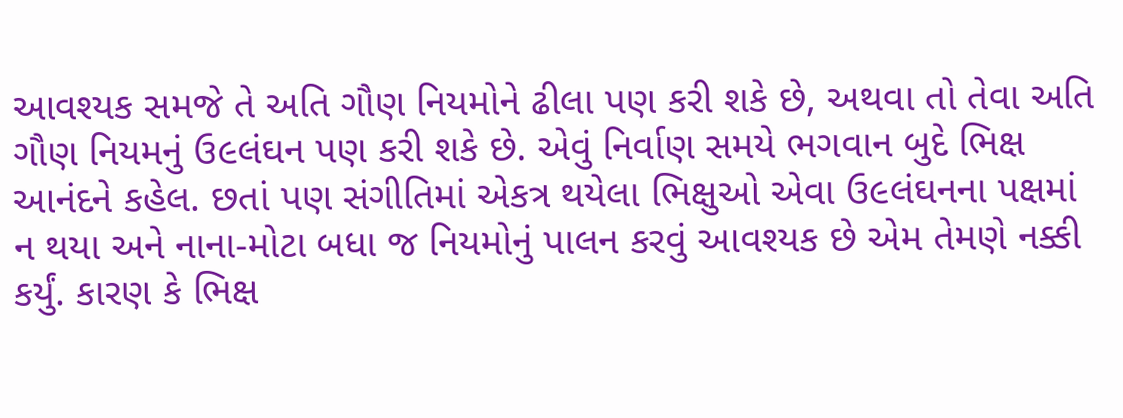આવશ્યક સમજે તે અતિ ગૌણ નિયમોને ઢીલા પણ કરી શકે છે, અથવા તો તેવા અતિ ગૌણ નિયમનું ઉ૯લંઘન પણ કરી શકે છે. એવું નિર્વાણ સમયે ભગવાન બુદે ભિક્ષ આનંદને કહેલ. છતાં પણ સંગીતિમાં એકત્ર થયેલા ભિક્ષુઓ એવા ઉ૯લંઘનના પક્ષમાં ન થયા અને નાના-મોટા બધા જ નિયમોનું પાલન કરવું આવશ્યક છે એમ તેમણે નક્કી કર્યું. કારણ કે ભિક્ષ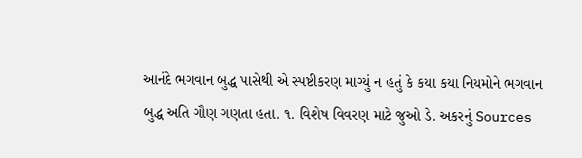આનંદે ભગવાન બુદ્ધ પાસેથી એ સ્પષ્ટીકરણ માગ્યું ન હતું કે કયા કયા નિયમોને ભગવાન બુદ્ધ અતિ ગૌણ ગણતા હતા. ૧. વિશેષ વિવરણ માટે જુઓ ડે. અકરનું Sources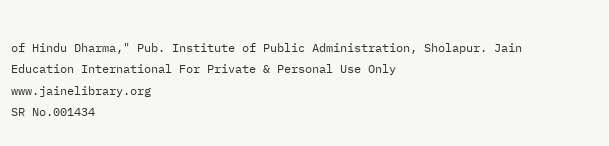of Hindu Dharma," Pub. Institute of Public Administration, Sholapur. Jain Education International For Private & Personal Use Only www.jainelibrary.org
SR No.001434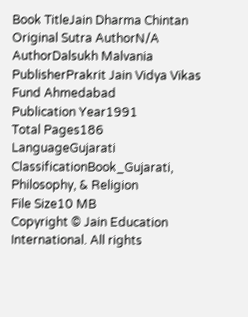Book TitleJain Dharma Chintan
Original Sutra AuthorN/A
AuthorDalsukh Malvania
PublisherPrakrit Jain Vidya Vikas Fund Ahmedabad
Publication Year1991
Total Pages186
LanguageGujarati
ClassificationBook_Gujarati, Philosophy, & Religion
File Size10 MB
Copyright © Jain Education International. All rights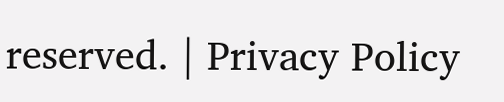reserved. | Privacy Policy